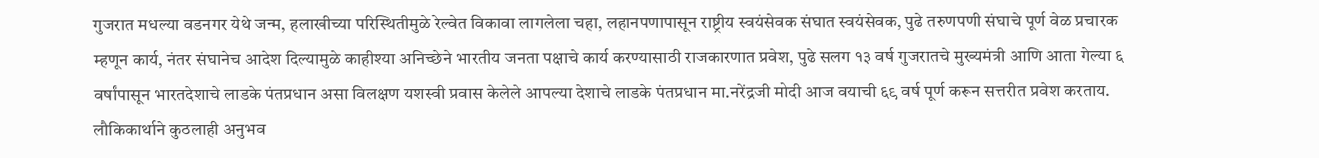गुजरात मधल्या वडनगर येथे जन्म, हलाखीच्या परिस्थितीमुळे रेल्वेत विकावा लागलेला चहा, लहानपणापासून राष्ट्रीय स्वयंसेवक संघात स्वयंसेवक, पुढे तरुणपणी संघाचे पूर्ण वेळ प्रचारक म्हणून कार्य, नंतर संघानेच आदेश दिल्यामुळे काहीश्या अनिच्छेने भारतीय जनता पक्षाचे कार्य करण्यासाठी राजकारणात प्रवेश, पुढे सलग १३ वर्ष गुजरातचे मुख्यमंत्री आणि आता गेल्या ६ वर्षांपासून भारतदेशाचे लाडके पंतप्रधान असा विलक्षण यशस्वी प्रवास केलेले आपल्या देशाचे लाडके पंतप्रधान मा.नरेंद्रजी मोदी आज वयाची ६९ वर्ष पूर्ण करून सत्तरीत प्रवेश करताय.
लौकिकार्थाने कुठलाही अनुभव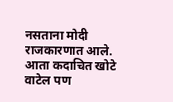नसताना मोदी राजकारणात आले. आता कदाचित खोटे वाटेल पण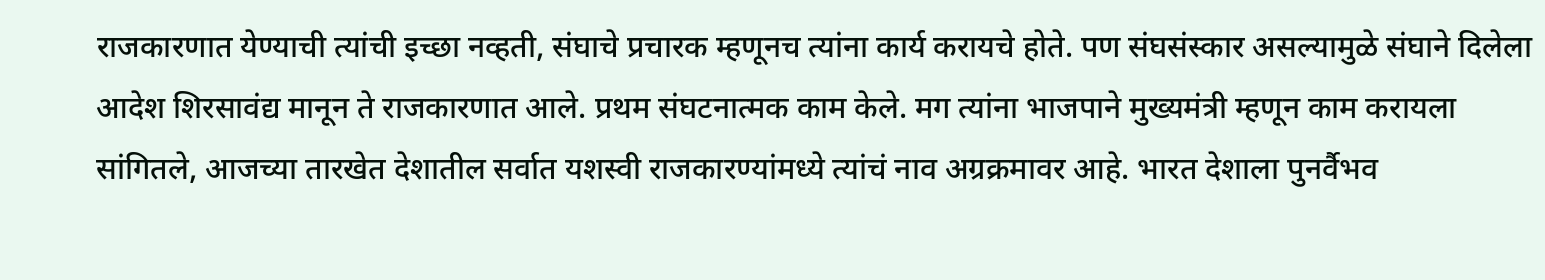राजकारणात येण्याची त्यांची इच्छा नव्हती, संघाचे प्रचारक म्हणूनच त्यांना कार्य करायचे होते. पण संघसंस्कार असल्यामुळे संघाने दिलेला आदेश शिरसावंद्य मानून ते राजकारणात आले. प्रथम संघटनात्मक काम केले. मग त्यांना भाजपाने मुख्यमंत्री म्हणून काम करायला सांगितले, आजच्या तारखेत देशातील सर्वात यशस्वी राजकारण्यांमध्ये त्यांचं नाव अग्रक्रमावर आहे. भारत देशाला पुनर्वैभव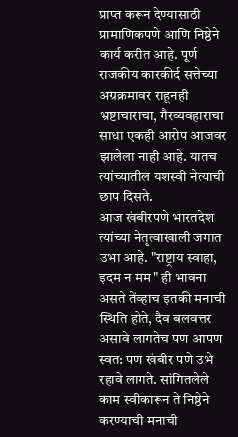प्राप्त करून देण्यासाठी प्रामाणिकपणे आणि निष्ठेने कार्य करीत आहे. पूर्ण राजकीय कारकीर्द सत्तेच्या अग्रक्रमावर राहूनही भ्रष्टाचाराचा, गैरव्यवहाराचा साधा एकही आरोप आजवर झालेला नाही आहे. यातच त्यांच्यातील यशस्वी नेत्याची छाप दिसते.
आज खंबीरपणे भारतदेश त्यांच्या नेतृत्वाखाली जगात उभा आहे. "राष्ट्राय स्वाहा, इदम न मम" ही भावना असते तेंव्हाच इतकी मनाची स्थिति होते, दैव बलवत्तर असावे लागतेच पण आपण स्वत: पण खंबीर पणे उभे रहावे लागते. सांगितलेले काम स्वीकारून ते निष्ठेने करण्याची मनाची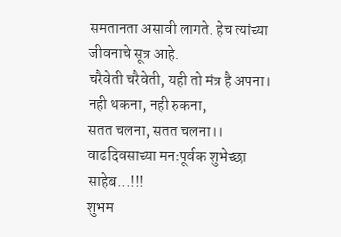समतानता असावी लागते. हेच त्यांच्या जीवनाचे सूत्र आहे.
चरैवेती चरैवेती, यही तो मंत्र है अपना।
नही थकना, नही रुकना,
सतत चलना, सतत चलना।।
वाढदिवसाच्या मनःपूर्वक शुभेच्छा साहेब...!!!
शुभम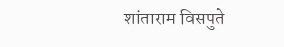शांताराम विसपुते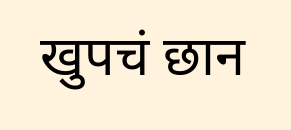खुपचं छान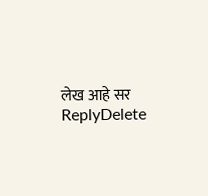लेख आहे सर
ReplyDelete